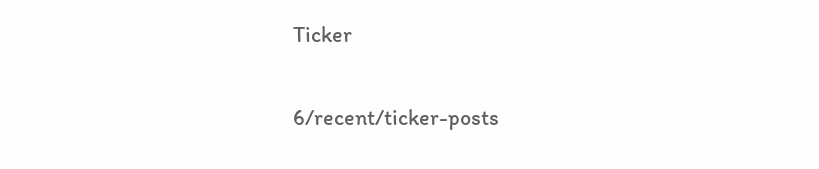Ticker

6/recent/ticker-posts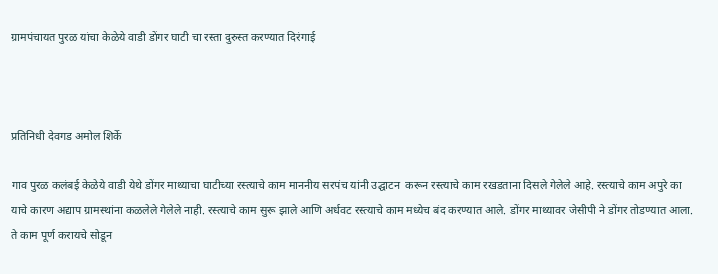ग्रामपंचायत पुरळ यांचा केळेये वाडी डोंगर घाटी चा रस्ता दुरुस्त करण्यात दिरंगाई



प्रतिनिधी देवगड अमोल शिर्के

गाव पुरळ कलंबई केळेये वाडी येथे डोंगर माथ्याचा घाटीच्या रस्त्याचे काम माननीय सरपंच यांनी उद्घाटन  करून रस्त्याचे काम रखडताना दिसले गेलेले आहे. रस्त्याचे काम अपुरे का याचे कारण अद्याप ग्रामस्थांना कळलेले गेलेले नाही. रस्त्याचे काम सुरू झाले आणि अर्धवट रस्त्याचे काम मध्येच बंद करण्यात आले. डोंगर माथ्यावर जेसीपी ने डोंगर तोडण्यात आला. ते काम पूर्ण करायचे सोडून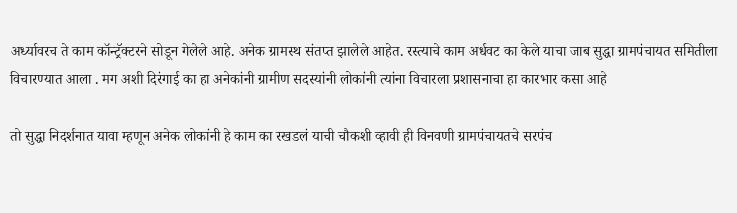अर्ध्यावरच ते काम कॉन्ट्रॅक्टरने सोडून गेलेले आहे. अनेक ग्रामस्थ संतप्त झालेले आहेत. रस्त्याचे काम अर्धवट का केले याचा जाब सुद्धा ग्रामपंचायत समितीला विचारण्यात आला . मग अशी दिरंगाई का हा अनेकांनी ग्रामीण सदस्यांनी लोकांनी त्यांना विचारला प्रशासनाचा हा कारभार कसा आहे

तो सुद्धा निदर्शनात यावा म्हणून अनेक लोकांनी हे काम का रखडलं याची चौकशी व्हावी ही विनवणी ग्रामपंचायतचे सरपंच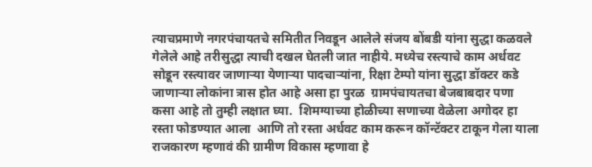त्याचप्रमाणे नगरपंचायतचे समितीत निवडून आलेले संजय बोंबडी यांना सुद्धा कळवले गेलेले आहे तरीसुद्धा त्याची दखल घेतली जात नाहीये. मध्येच रस्त्याचे काम अर्धवट सोडून रस्त्यावर जाणाऱ्या येणाऱ्या पादचाऱ्यांना, रिक्षा टेम्पो यांना सुद्धा डॉक्टर कडे जाणाऱ्या लोकांना त्रास होत आहे असा हा पुरळ  ग्रामपंचायतचा बेजबाबदार पणा कसा आहे तो तुम्ही लक्षात घ्या.  शिमग्याच्या होळीच्या सणाच्या वेळेला अगोदर हा रस्ता फोडण्यात आला  आणि तो रस्ता अर्धवट काम करून कॉन्टॅक्टर टाकून गेला याला राजकारण म्हणावं की ग्रामीण विकास म्हणावा हे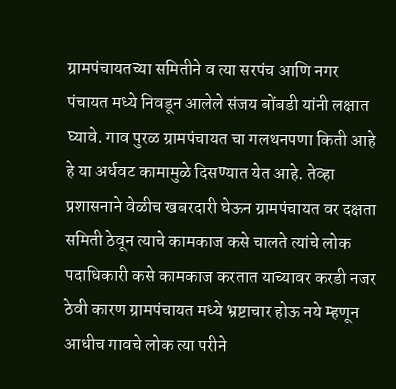ग्रामपंचायतच्या समितीने व त्या सरपंच आणि नगर पंचायत मध्ये निवडून आलेले संजय बोंबडी यांनी लक्षात घ्यावे. गाव पुरळ ग्रामपंचायत चा गलथनपणा किती आहे हे या अर्धवट कामामुळे दिसण्यात येत आहे. तेव्हा प्रशासनाने वेळीच खबरदारी घेऊन ग्रामपंचायत वर दक्षता समिती ठेवून त्याचे कामकाज कसे चालते त्यांचे लोक पदाधिकारी कसे कामकाज करतात याच्यावर करडी नजर ठेवी कारण ग्रामपंचायत मध्ये भ्रष्टाचार होऊ नये म्हणून आधीच गावचे लोक त्या परीने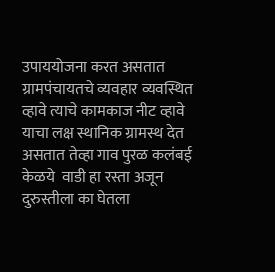उपाययोजना करत असतात ग्रामपंचायतचे व्यवहार व्यवस्थित व्हावे त्याचे कामकाज नीट व्हावे याचा लक्ष स्थानिक ग्रामस्थ देत असतात तेव्हा गाव पुरळ कलंबई  केळये  वाडी हा रस्ता अजून दुरुस्तीला का घेतला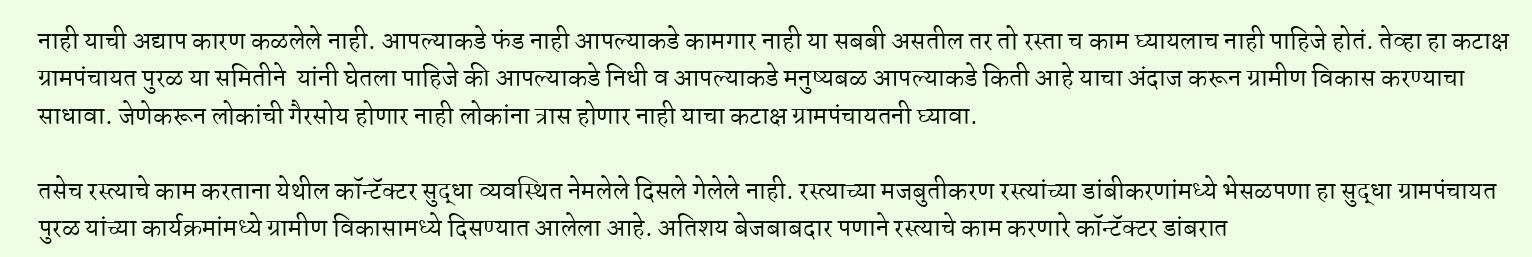नाही याची अद्याप कारण कळलेले नाही. आपल्याकडे फंड नाही आपल्याकडे कामगार नाही या सबबी असतील तर तो रस्ता च काम घ्यायलाच नाही पाहिजे होतं. तेव्हा हा कटाक्ष ग्रामपंचायत पुरळ या समितीने  यांनी घेतला पाहिजे की आपल्याकडे निधी व आपल्याकडे मनुष्यबळ आपल्याकडे किती आहे याचा अंदाज करून ग्रामीण विकास करण्याचा साधावा. जेणेकरून लोकांची गैरसोय होणार नाही लोकांना त्रास होणार नाही याचा कटाक्ष ग्रामपंचायतनी घ्यावा.

तसेच रस्त्याचे काम करताना येथील कॉन्टॅक्टर सुद्धा व्यवस्थित नेमलेले दिसले गेलेले नाही. रस्त्याच्या मजबुतीकरण रस्त्यांच्या डांबीकरणांमध्ये भेसळपणा हा सुद्धा ग्रामपंचायत पुरळ यांच्या कार्यक्रमांमध्ये ग्रामीण विकासामध्ये दिसण्यात आलेला आहे. अतिशय बेजबाबदार पणाने रस्त्याचे काम करणारे कॉन्टॅक्टर डांबरात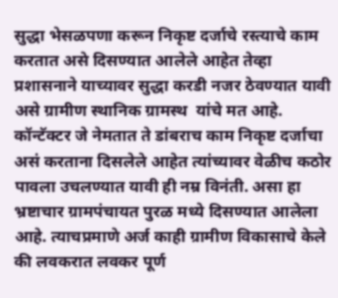सुद्धा भेसळपणा करून निकृष्ट दर्जाचे रस्त्याचे काम करतात असे दिसण्यात आलेले आहेत तेव्हा प्रशासनाने याच्यावर सुद्धा करडी नजर ठेवण्यात यावी असे ग्रामीण स्थानिक ग्रामस्थ  यांचे मत आहे. कॉन्टॅक्टर जे नेमतात ते डांबराच काम निकृष्ट दर्जाचा असं करताना दिसलेले आहेत त्यांच्यावर वेळीच कठोर पावला उचलण्यात यावी ही नम्र विनंती. असा हा भ्रष्टाचार ग्रामपंचायत पुरळ मध्ये दिसण्यात आलेला आहे. त्याचप्रमाणे अर्ज काही ग्रामीण विकासाचे केले की लवकरात लवकर पूर्ण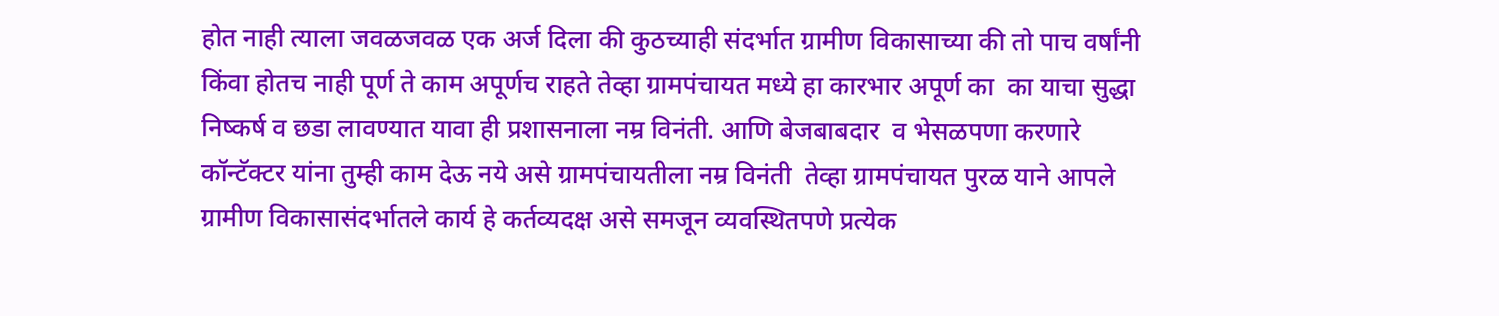होत नाही त्याला जवळजवळ एक अर्ज दिला की कुठच्याही संदर्भात ग्रामीण विकासाच्या की तो पाच वर्षांनी किंवा होतच नाही पूर्ण ते काम अपूर्णच राहते तेव्हा ग्रामपंचायत मध्ये हा कारभार अपूर्ण का  का याचा सुद्धा निष्कर्ष व छडा लावण्यात यावा ही प्रशासनाला नम्र विनंती. आणि बेजबाबदार  व भेसळपणा करणारे कॉन्टॅक्टर यांना तुम्ही काम देऊ नये असे ग्रामपंचायतीला नम्र विनंती  तेव्हा ग्रामपंचायत पुरळ याने आपले ग्रामीण विकासासंदर्भातले कार्य हे कर्तव्यदक्ष असे समजून व्यवस्थितपणे प्रत्येक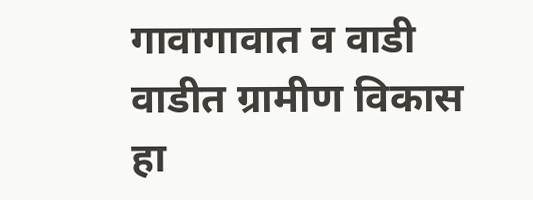गावागावात व वाडी वाडीत ग्रामीण विकास हा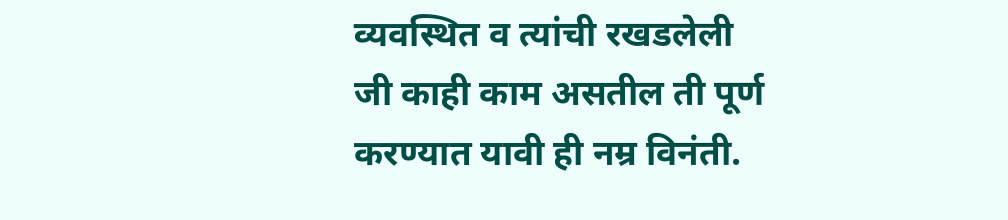व्यवस्थित व त्यांची रखडलेली जी काही काम असतील ती पूर्ण करण्यात यावी ही नम्र विनंती.